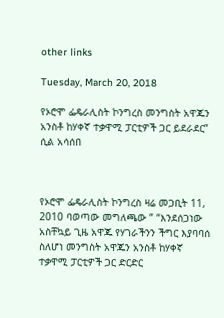other links

Tuesday, March 20, 2018

የኦሮሞ ፌዴራሊስት ኮንግረስ መንግስት አዋጁን አንስቶ ከሃቀኛ ተቃዋሚ ፓርቲዎች ጋር ይደራደር” ሲል አሳሰበ



የኦሮሞ ፌዴራሊስት ኮንግረስ ዛሬ መጋቢት 11, 2010 ባወጣው መግለጫው ” “እንደሰጋነው አስቸኳይ ጊዜ አዋጁ የሃገራችንን ችግር እያባባሰ ስለሆነ መንግስት አዋጁን አንስቶ ከሃቀኛ ተቃዋሚ ፓርቲዎች ጋር ድርድር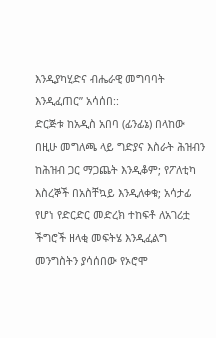እንዲያካሂድና ብሔራዊ መግባባት እንዲፈጠር” አሳሰበ::
ድርጅቱ ከአዲስ አበባ (ፊንፊኔ) በላከው በዚሁ መግለጫ ላይ ግድያና እስራት ሕዝብን ከሕዝብ ጋር ማጋጨት እንዲቆም; የፖለቲካ እስረኞች በአስቸኳይ እንዲለቀቁ; አሳታፊ የሆነ የድርድር መድረክ ተከፍቶ ለአገሪቷ ችግሮች ዘላቂ መፍትሄ እንዲፈልግ መንግስትን ያሳሰበው የኦሮሞ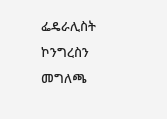ፌዴራሊስት ኮንግረስን መግለጫ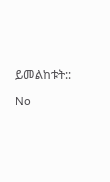ይመልከቱት::

No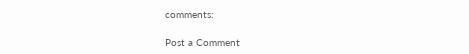comments:

Post a Comment